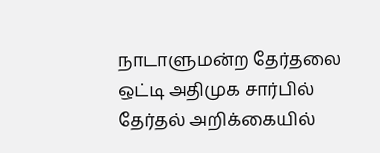நாடாளுமன்ற தேர்தலை ஒட்டி அதிமுக சார்பில் தேர்தல் அறிக்கையில்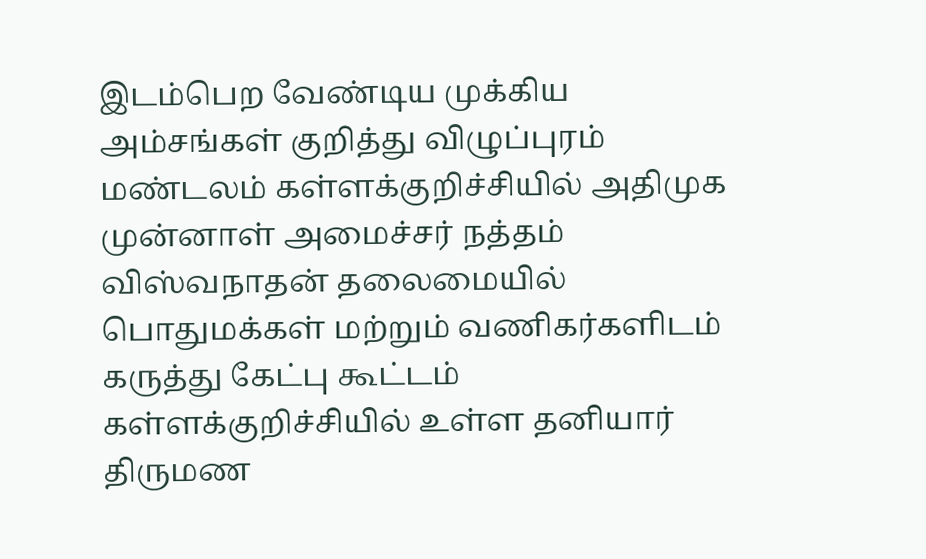இடம்பெற வேண்டிய முக்கிய அம்சங்கள் குறித்து விழுப்புரம் மண்டலம் கள்ளக்குறிச்சியில் அதிமுக முன்னாள் அமைச்சர் நத்தம் விஸ்வநாதன் தலைமையில் பொதுமக்கள் மற்றும் வணிகர்களிடம் கருத்து கேட்பு கூட்டம் கள்ளக்குறிச்சியில் உள்ள தனியார் திருமண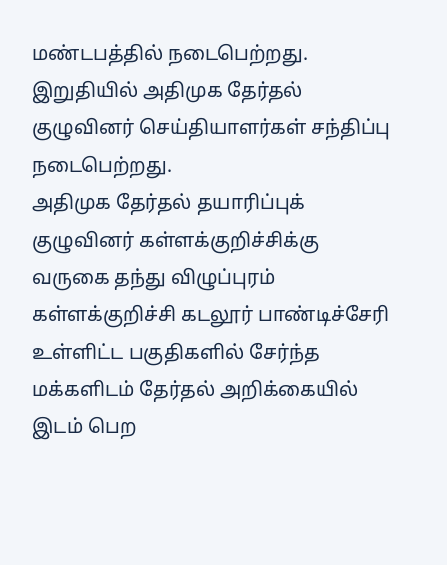மண்டபத்தில் நடைபெற்றது.
இறுதியில் அதிமுக தேர்தல் குழுவினர் செய்தியாளர்கள் சந்திப்பு நடைபெற்றது.
அதிமுக தேர்தல் தயாரிப்புக் குழுவினர் கள்ளக்குறிச்சிக்கு வருகை தந்து விழுப்புரம் கள்ளக்குறிச்சி கடலூர் பாண்டிச்சேரி உள்ளிட்ட பகுதிகளில் சேர்ந்த மக்களிடம் தேர்தல் அறிக்கையில் இடம் பெற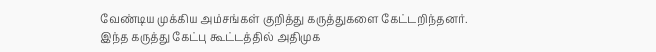வேண்டிய முக்கிய அம்சங்கள் குறித்து கருத்துகளை கேட்டறிந்தனர்.
இந்த கருத்து கேட்பு கூட்டத்தில் அதிமுக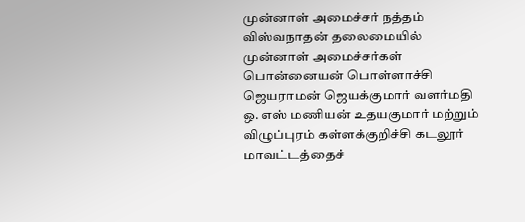முன்னாள் அமைச்சர் நத்தம் விஸ்வநாதன் தலைமையில் முன்னாள் அமைச்சர்கள் பொன்னையன் பொள்ளாச்சி ஜெயராமன் ஜெயக்குமார் வளர்மதி ஒ. எஸ் மணியன் உதயகுமார் மற்றும் விழுப்புரம் கள்ளக்குறிச்சி கடலூர் மாவட்டத்தைச்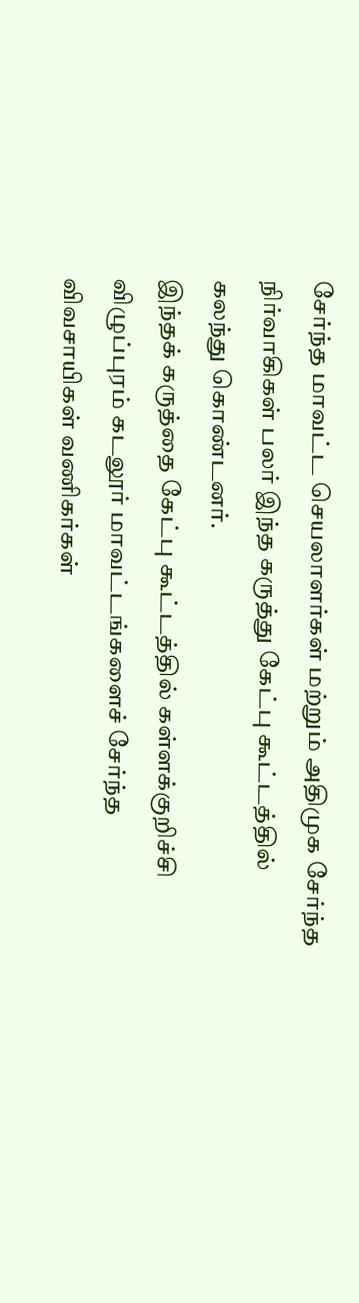சேர்ந்த மாவட்ட செயலாளர்கள் மற்றும் அதிமுக சேர்ந்த நிர்வாகிகள் பலர் இந்த கருத்து கேட்பு கூட்டத்தில் கலந்து கொண்டனர்.
இந்தக் கருத்தை கேட்பு கூட்டத்தில் கள்ளக்குறிச்சி விழுப்புரம் கடலூர் மாவட்டங்களைச் சேர்ந்த விவசாயிகள் வணிகர்கள்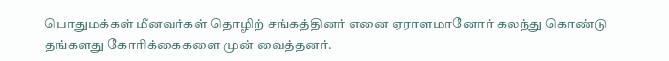பொதுமக்கள் மீனவர்கள் தொழிற் சங்கத்தினர் எனை ஏராளமானோர் கலந்து கொண்டு தங்களது கோரிக்கைகளை முன் வைத்தனர்.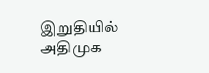இறுதியில் அதிமுக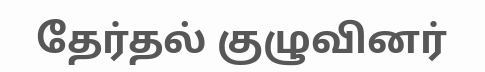தேர்தல் குழுவினர்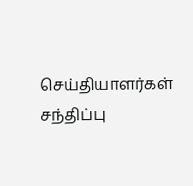செய்தியாளர்கள் சந்திப்பு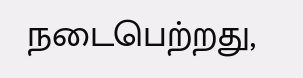நடைபெற்றது,